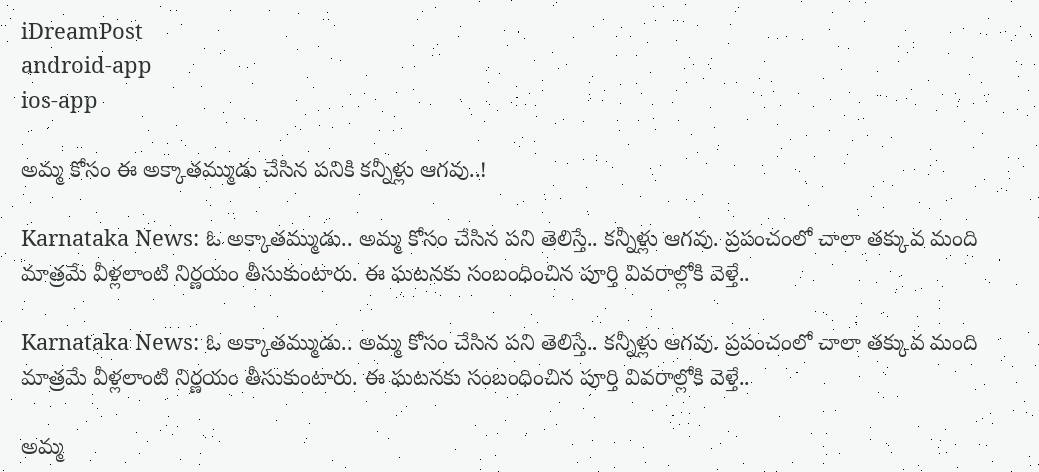iDreamPost
android-app
ios-app

అమ్మ కోసం ఈ అక్కాతమ్ముడు చేసిన పనికి కన్నీళ్లు ఆగవు..!

Karnataka News: ఓ అక్కాతమ్ముడు.. అమ్మ కోసం చేసిన పని తెలిస్తే.. కన్నీళ్లు ఆగవు. ప్రపంచంలో చాలా తక్కువ మంది మాత్రమే వీళ్లలాంటి నిర్ణయం తీసుకుంటారు. ఈ ఘటనకు సంబంధించిన పూర్తి వివరాల్లోకి వెళ్తే..

Karnataka News: ఓ అక్కాతమ్ముడు.. అమ్మ కోసం చేసిన పని తెలిస్తే.. కన్నీళ్లు ఆగవు. ప్రపంచంలో చాలా తక్కువ మంది మాత్రమే వీళ్లలాంటి నిర్ణయం తీసుకుంటారు. ఈ ఘటనకు సంబంధించిన పూర్తి వివరాల్లోకి వెళ్తే..

అమ్మ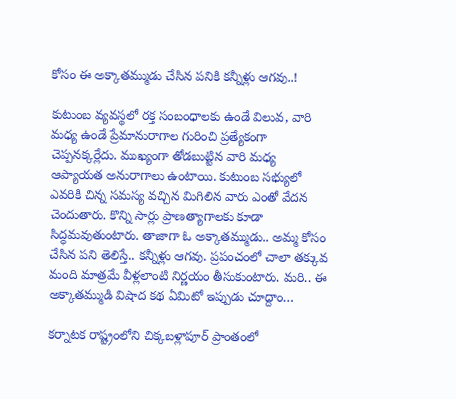కోసం ఈ అక్కాతమ్ముడు చేసిన పనికి కన్నీళ్లు ఆగవు..!

కుటుంబ వ్యవస్థలో రక్త సంబంధాలకు ఉండే విలువ, వారి మధ్య ఉండే ప్రేమానురాగాల గురించి ప్రత్యేకంగా చెప్పనక్కర్లేదు. ముఖ్యంగా తోడబుట్టిన వారి మధ్య ఆప్యాయత అనురాగాలు ఉంటాయి. కుటుంబ సభ్యులో ఎవరికి చిన్న సమస్య వచ్చిన మిగిలిన వారు ఎంతో వేదన చెందుతారు. కొన్ని సార్లు ప్రాణత్యాగాలకు కూడా సిద్ధమవుతుంటారు. తాజాగా ఓ అక్కాతమ్ముడు.. అమ్మ కోసం చేసిన పని తెలిస్తే.. కన్నీళ్లు ఆగవు. ప్రపంచంలో చాలా తక్కువ మంది మాత్రమే వీళ్లలాంటి నిర్ణయం తీసుకుంటారు. మరి.. ఈ అక్కాతమ్ముడి విషాద కథ ఏమిటో ఇప్పుడు చూద్దాం…

కర్నాటక రాష్ట్రంలోని చిక్కబళ్లాపూర్ ప్రాంతంలో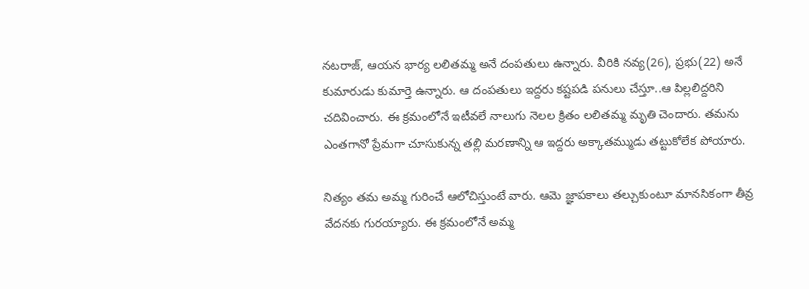నటరాజ్, ఆయన భార్య లలితమ్మ అనే దంపతులు ఉన్నారు. వీరికి నవ్య(26), ప్రభు(22) అనే కుమారుడు కుమార్తె ఉన్నారు. ఆ దంపతులు ఇద్దరు కష్టపడి పనులు చేస్తూ..ఆ పిల్లలిద్దరిని చదివించారు. ఈ క్రమంలోనే ఇటీవలే నాలుగు నెలల క్రితం లలితమ్మ మృతి చెందారు. తమను ఎంతగానో ప్రేమగా చూసుకున్న తల్లి మరణాన్ని ఆ ఇద్దరు అక్కాతమ్ముడు తట్టుకోలేక పోయారు.

నిత్యం తమ అమ్మ గురించే ఆలోచిస్తుంటే వారు. ఆమె జ్ఞాపకాలు తల్చుకుంటూ మానసికంగా తీవ్ర వేదనకు గురయ్యారు. ఈ క్రమంలోనే అమ్మ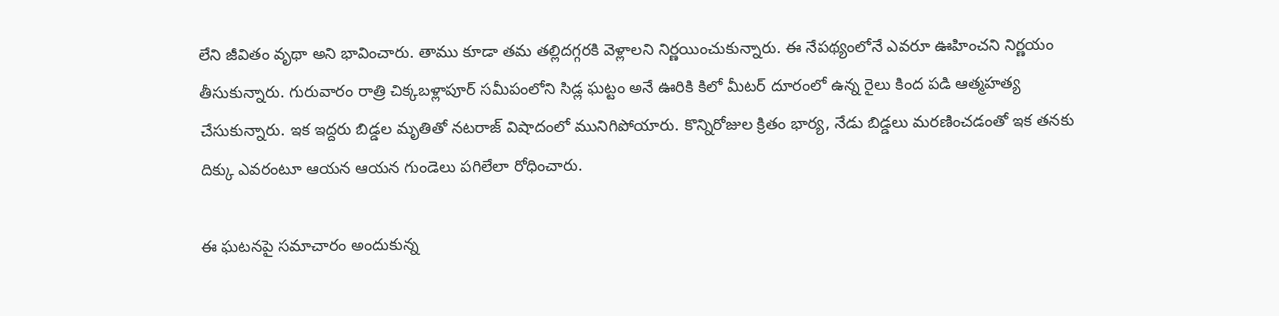లేని జీవితం వృథా అని భావించారు. తాము కూడా తమ తల్లిదగ్గరకి వెళ్లాలని నిర్ణయించుకున్నారు. ఈ నేపథ్యంలోనే ఎవరూ ఊహించని నిర్ణయం తీసుకున్నారు. గురువారం రాత్రి చిక్కబళ్లాపూర్ సమీపంలోని సిడ్ల ఘట్టం అనే ఊరికి కిలో మీటర్ దూరంలో ఉన్న రైలు కింద పడి ఆత్మహత్య చేసుకున్నారు. ఇక ఇద్దరు బిడ్డల మృతితో నటరాజ్ విషాదంలో మునిగిపోయారు. కొన్నిరోజుల క్రితం భార్య, నేడు బిడ్డలు మరణించడంతో ఇక తనకు దిక్కు ఎవరంటూ ఆయన ఆయన గుండెలు పగిలేలా రోధించారు.

ఈ ఘటనపై సమాచారం అందుకున్న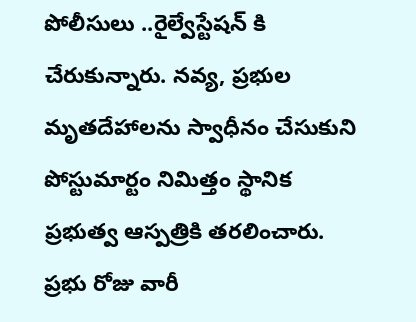పోలీసులు ..రైల్వేస్టేషన్ కి చేరుకున్నారు. నవ్య, ప్రభుల మృతదేహాలను స్వాధీనం చేసుకుని పోస్టుమార్టం నిమిత్తం స్థానిక ప్రభుత్వ ఆస్పత్రికి తరలించారు. ప్రభు రోజు వారీ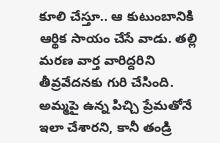కూలి చేస్తూ.. ఆ కుటుంబానికి ఆర్థిక సాయం చేసే వాడు. తల్లి మరణ వార్త వారిద్దరిని తీవ్రవేదనకు గురి చేసింది. అమ్మపై ఉన్న పిచ్చి ప్రేమతోనే ఇలా చేశారని, కానీ తండ్రి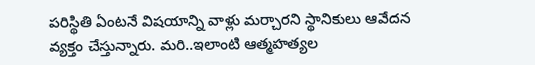పరిస్థితి ఏంటనే విషయాన్ని వాళ్లు మర్చారని స్థానికులు ఆవేదన వ్యక్తం చేస్తున్నారు. మరి..ఇలాంటి ఆత్మహత్యల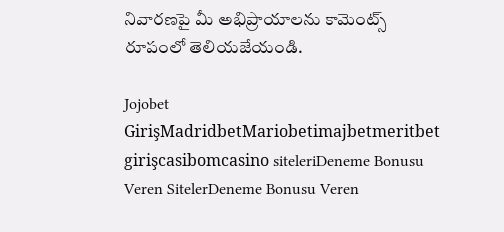నివారణపై మీ అభిప్రాయాలను కామెంట్స్ రూపంలో తెలియజేయండి.

Jojobet GirişMadridbetMariobetimajbetmeritbet girişcasibomcasino siteleriDeneme Bonusu Veren SitelerDeneme Bonusu Veren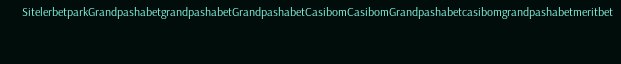SitelerbetparkGrandpashabetgrandpashabetGrandpashabetCasibomCasibomGrandpashabetcasibomgrandpashabetmeritbet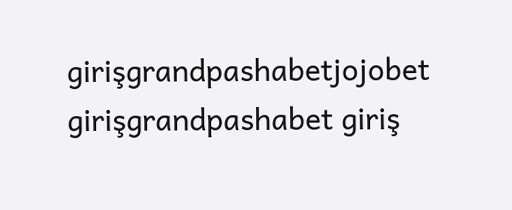girişgrandpashabetjojobet girişgrandpashabet giriş